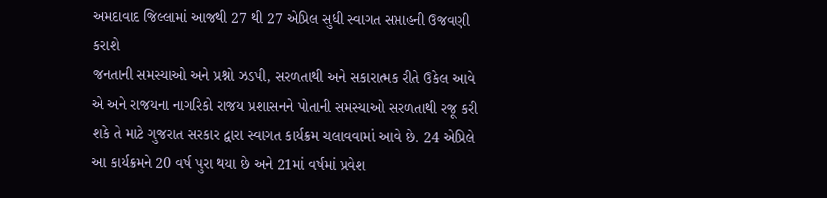અમદાવાદ જિલ્લામાં આજથી 27 થી 27 એપ્રિલ સુધી સ્વાગત સપ્તાહની ઉજવણી કરાશે
જનતાની સમસ્યાઓ અને પ્રશ્નો ઝડપી, સરળતાથી અને સકારાત્મક રીતે ઉકેલ આવે એ અને રાજયના નાગરિકો રાજય પ્રશાસનને પોતાની સમસ્યાઓ સરળતાથી રજૂ કરી શકે તે માટે ગુજરાત સરકાર દ્વારા સ્વાગત કાર્યક્રમ ચલાવવામાં આવે છે. 24 એપ્રિલે આ કાર્યક્રમને 20 વર્ષ પુરા થયા છે અને 21માં વર્ષમાં પ્રવેશ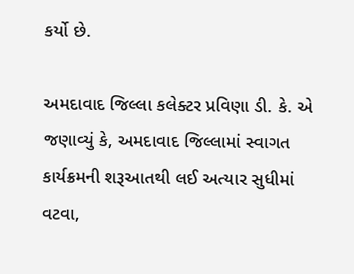કર્યો છે.

અમદાવાદ જિલ્લા કલેક્ટર પ્રવિણા ડી. કે. એ જણાવ્યું કે, અમદાવાદ જિલ્લામાં સ્વાગત કાર્યક્રમની શરૂઆતથી લઈ અત્યાર સુધીમાં વટવા,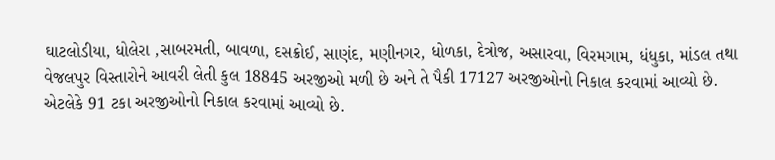ઘાટલોડીયા, ધોલેરા ,સાબરમતી, બાવળા, દસક્રોઈ, સાણંદ, મણીનગર, ધોળકા, દેત્રોજ, અસારવા, વિરમગામ, ધંધુકા, માંડલ તથા વેજલપુર વિસ્તારોને આવરી લેતી કુલ 18845 અરજીઓ મળી છે અને તે પૈકી 17127 અરજીઓનો નિકાલ કરવામાં આવ્યો છે. એટલેકે 91 ટકા અરજીઓનો નિકાલ કરવામાં આવ્યો છે.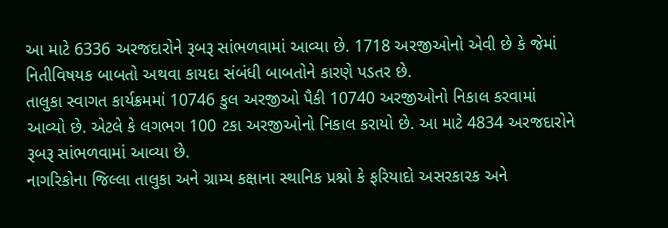આ માટે 6336 અરજદારોને રૂબરૂ સાંભળવામાં આવ્યા છે. 1718 અરજીઓનો એવી છે કે જેમાં નિતીવિષયક બાબતો અથવા કાયદા સંબંધી બાબતોને કારણે પડતર છે.
તાલુકા સ્વાગત કાર્યક્રમમાં 10746 કુલ અરજીઓ પૈકી 10740 અરજીઓનો નિકાલ કરવામાં આવ્યો છે. એટલે કે લગભગ 100 ટકા અરજીઓનો નિકાલ કરાયો છે. આ માટે 4834 અરજદારોને રૂબરૂ સાંભળવામાં આવ્યા છે.
નાગરિકોના જિલ્લા તાલુકા અને ગ્રામ્ય કક્ષાના સ્થાનિક પ્રશ્નો કે ફરિયાદો અસરકારક અને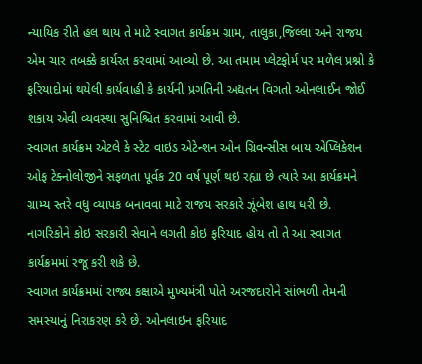ન્યાયિક રીતે હલ થાય તે માટે સ્વાગત કાર્યક્રમ ગ્રામ, તાલુકા,જિલ્લા અને રાજય એમ ચાર તબક્કે કાર્યરત કરવામાં આવ્યો છે. આ તમામ પ્લેટફોર્મ પર મળેલ પ્રશ્નો કે ફરિયાદોમાં થયેલી કાર્યવાહી કે કાર્યની પ્રગતિની અદ્યતન વિગતો ઓનલાઈન જોઈ શકાય એવી વ્યવસ્થા સુનિશ્ચિત કરવામાં આવી છે.
સ્વાગત કાર્યક્રમ એટલે કે સ્ટેટ વાઇડ એટેન્શન ઓન ગ્રિવન્સીસ બાય એપ્લિકેશન ઓફ ટેક્નોલોજીને સફળતા પૂર્વક 20 વર્ષ પૂર્ણ થઇ રહ્યા છે ત્યારે આ કાર્યક્રમને ગ્રામ્ય સ્તરે વધુ વ્યાપક બનાવવા માટે રાજય સરકારે ઝૂંબેશ હાથ ધરી છે. નાગરિકોને કોઇ સરકારી સેવાને લગતી કોઇ ફરિયાદ હોય તો તે આ સ્વાગત કાર્યક્રમમાં રજૂ કરી શકે છે.
સ્વાગત કાર્યક્રમમાં રાજ્ય કક્ષાએ મુખ્યમંત્રી પોતે અરજદારોને સાંભળી તેમની સમસ્યાનું નિરાકરણ કરે છે. ઓનલાઇન ફરિયાદ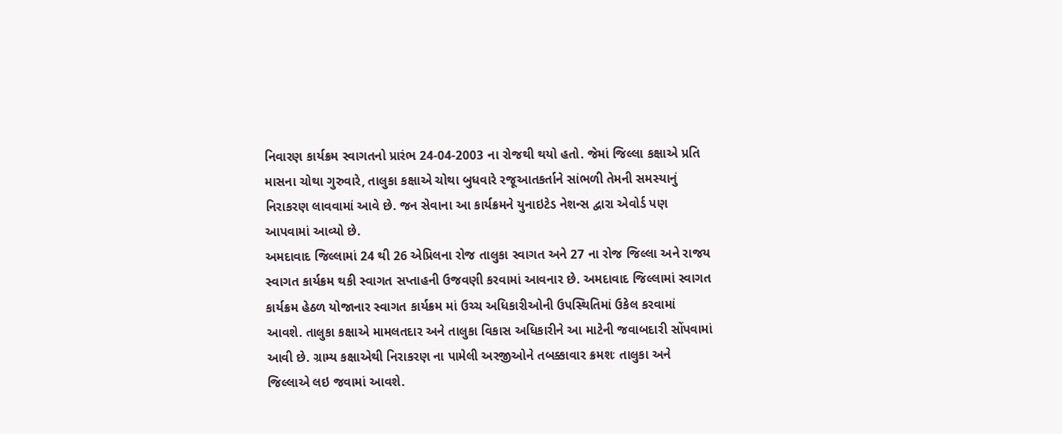નિવારણ કાર્યક્રમ સ્વાગતનો પ્રારંભ 24-04-2003 ના રોજથી થયો હતો. જેમાં જિલ્લા કક્ષાએ પ્રતિ માસના ચોથા ગુરુવારે, તાલુકા કક્ષાએ ચોથા બુધવારે રજૂઆતકર્તાને સાંભળી તેમની સમસ્યાનું નિરાકરણ લાવવામાં આવે છે. જન સેવાના આ કાર્યક્રમને યુનાઇટેડ નેશન્સ દ્વારા એવોર્ડ પણ આપવામાં આવ્યો છે.
અમદાવાદ જિલ્લામાં 24 થી 26 એપ્રિલના રોજ તાલુકા સ્વાગત અને 27 ના રોજ જિલ્લા અને રાજય સ્વાગત કાર્યક્રમ થકી સ્વાગત સપ્તાહની ઉજવણી કરવામાં આવનાર છે. અમદાવાદ જિલ્લામાં સ્વાગત કાર્યક્રમ હેઠળ યોજાનાર સ્વાગત કાર્યક્રમ માં ઉચ્ચ અધિકારીઓની ઉપસ્થિતિમાં ઉકેલ કરવામાં આવશે. તાલુકા કક્ષાએ મામલતદાર અને તાલુકા વિકાસ અધિકારીને આ માટેની જવાબદારી સોંપવામાં આવી છે. ગ્રામ્ય કક્ષાએથી નિરાકરણ ના પામેલી અરજીઓને તબક્કાવાર ક્રમશઃ તાલુકા અને જિલ્લાએ લઇ જવામાં આવશે.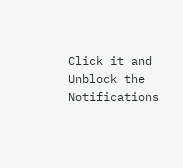Click it and Unblock the Notifications